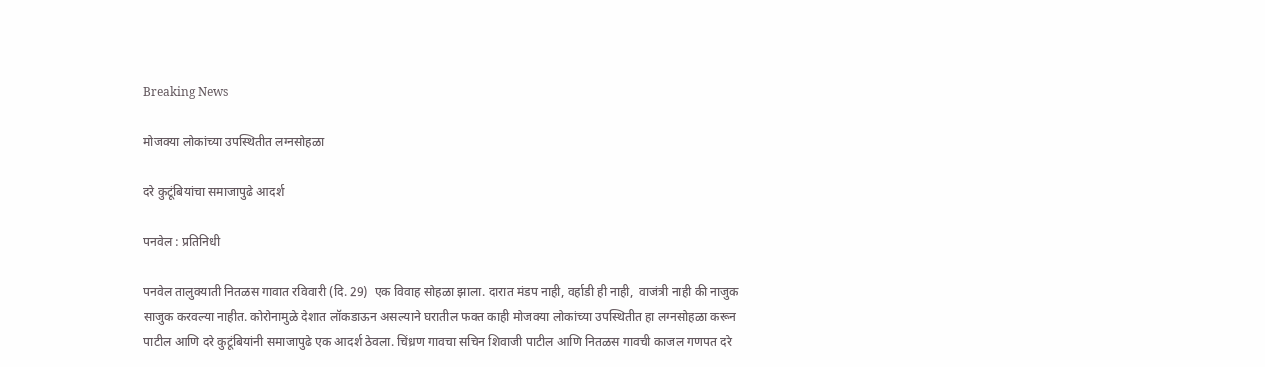Breaking News

मोजक्या लोकांच्या उपस्थितीत लग्नसोहळा

दरे कुटूंबियांचा समाजापुढे आदर्श

पनवेल : प्रतिनिधी

पनवेल तालुक्याती नितळस गावात रविवारी (दि. 29)  एक विवाह सोहळा झाला. दारात मंडप नाही, वर्हाडी ही नाही,  वाजंत्री नाही की नाजुक साजुक करवल्या नाहीत. कोरोनामुळे देशात लॉकडाऊन असल्याने घरातील फक्त काही मोजक्या लोकांच्या उपस्थितीत हा लग्नसोहळा करून पाटील आणि दरे कुटूंबियांनी समाजापुढे एक आदर्श ठेवला. चिंध्रण गावचा सचिन शिवाजी पाटील आणि नितळस गावची काजल गणपत दरे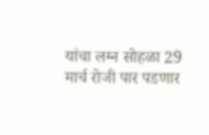यांचा लग्न सोहळा 29 मार्च रोजी पार पडणार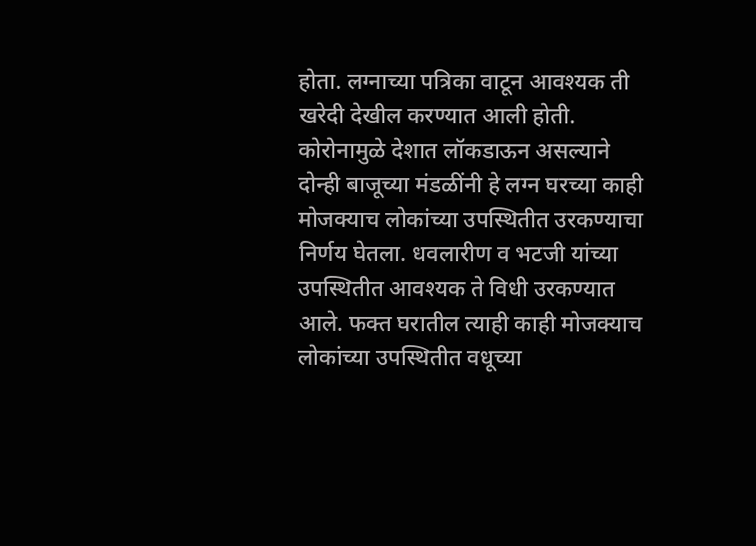होता. लग्नाच्या पत्रिका वाटून आवश्यक ती खरेदी देखील करण्यात आली होती. कोरोनामुळे देशात लॉकडाऊन असल्याने दोन्ही बाजूच्या मंडळींनी हे लग्न घरच्या काही मोजक्याच लोकांच्या उपस्थितीत उरकण्याचा निर्णय घेतला. धवलारीण व भटजी यांच्या उपस्थितीत आवश्यक ते विधी उरकण्यात आले. फक्त घरातील त्याही काही मोजक्याच लोकांच्या उपस्थितीत वधूच्या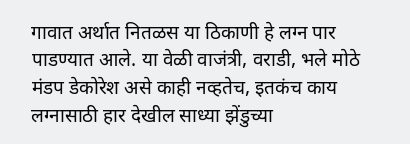गावात अर्थात नितळस या ठिकाणी हे लग्न पार पाडण्यात आले. या वेळी वाजंत्री, वराडी, भले मोठे मंडप डेकोरेश असे काही नव्हतेच, इतकंच काय लग्नासाठी हार देखील साध्या झेंडुच्या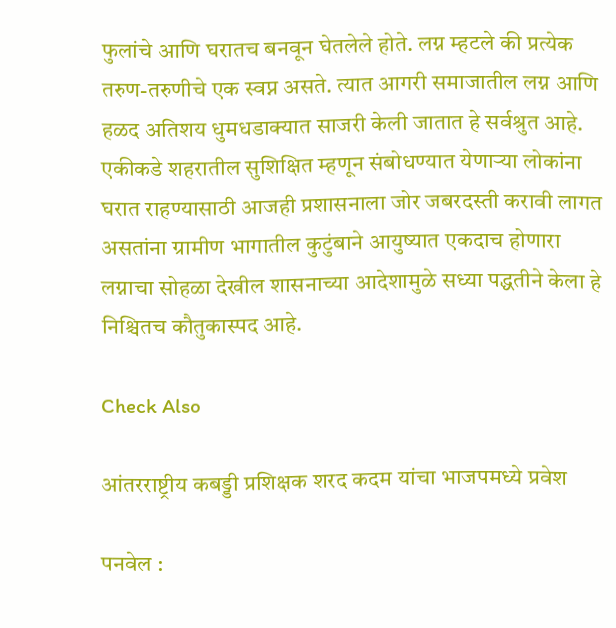फुलांचे आणि घरातच बनवून घेतलेले होते. लग्न म्हटले की प्रत्येक तरुण-तरुणीचे एक स्वप्न असते. त्यात आगरी समाजातील लग्न आणि हळद अतिशय धुमधडाक्यात साजरी केली जातात हे सर्वश्रुत आहे. एकीकडे शहरातील सुशिक्षित म्हणून संबोधण्यात येणार्‍या लोकांना घरात राहण्यासाठी आजही प्रशासनाला जोर जबरदस्ती करावी लागत असतांना ग्रामीण भागातील कुटुंबाने आयुष्यात एकदाच होणारा लग्नाचा सोहळा देखील शासनाच्या आदेशामुळे सध्या पद्धतीने केला हे निश्चितच कौतुकास्पद आहे.

Check Also

आंतरराष्ट्रीय कबड्डी प्रशिक्षक शरद कदम यांचा भाजपमध्ये प्रवेश

पनवेल :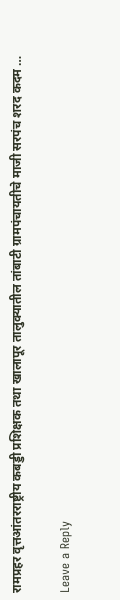रामप्रहर वृत्तआंतरराष्ट्रीय कबड्डी प्रशिक्षक तथा खालापूर तालुक्यातील तांबाटी ग्रामपंचायतीचे माजी सरपंच शरद कदम …

Leave a Reply